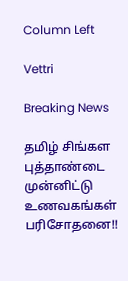Column Left

Vettri

Breaking News

தமிழ் சிங்கள புத்தாண்டை முன்னிட்டு உணவகங்கள் பரிசோதனை!!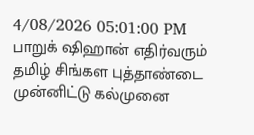4/08/2026 05:01:00 PM
பாறுக் ஷிஹான் எதிர்வரும் தமிழ் சிங்கள புத்தாண்டை முன்னிட்டு கல்முனை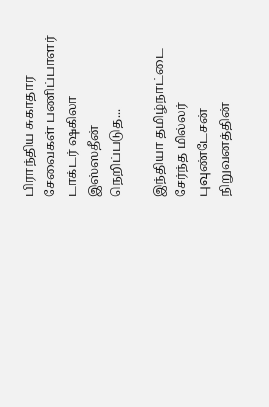பிராந்திய சுகாதார சேவைகள் பணிப்பாளர் டாக்டர் ஷகிலா இஸ்ஸதீன்   நெறிப்படுத...

இந்தியா தமிழ்நாட்டை சேர்ந்த மில்லர் புவுண்டேசன் நிறுவனத்தின்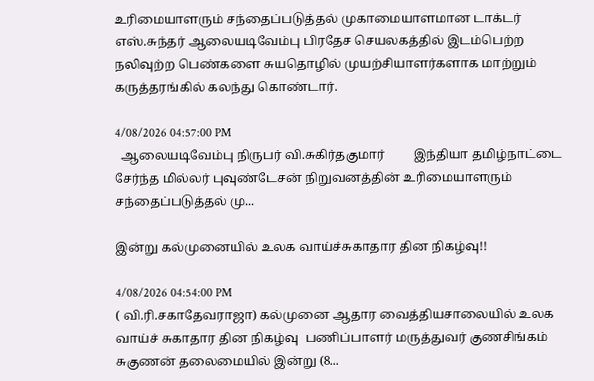உரிமையாளரும் சந்தைப்படுத்தல் முகாமையாளமான டாக்டர் எஸ்.சுந்தர் ஆலையடிவேம்பு பிரதேச செயலகத்தில் இடம்பெற்ற நலிவுற்ற பெண்களை சுயதொழில் முயற்சியாளர்களாக மாற்றும் கருத்தரங்கில் கலந்து கொண்டார்.

4/08/2026 04:57:00 PM
  ஆலையடிவேம்பு நிருபர் வி.சுகிர்தகுமார்         இந்தியா தமிழ்நாட்டை சேர்ந்த மில்லர் புவுண்டேசன் நிறுவனத்தின் உரிமையாளரும் சந்தைப்படுத்தல் மு...

இன்று கல்முனையில் உலக வாய்ச்சுகாதார தின நிகழ்வு!!

4/08/2026 04:54:00 PM
( வி.ரி.சகாதேவராஜா) கல்முனை ஆதார வைத்தியசாலையில் உலக வாய்ச் சுகாதார தின நிகழ்வு  பணிப்பாளர் மருத்துவர் குணசிங்கம் சுகுணன் தலைமையில் இன்று (8...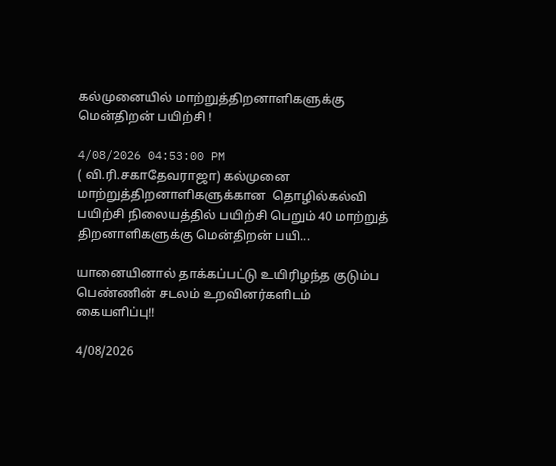கல்முனையில் மாற்றுத்திறனாளிகளுக்கு மென்திறன் பயிற்சி !

4/08/2026 04:53:00 PM
( வி.ரி.சகாதேவராஜா) கல்முனை மாற்றுத்திறனாளிகளுக்கான  தொழில்கல்வி பயிற்சி நிலையத்தில் பயிற்சி பெறும் 40 மாற்றுத் திறனாளிகளுக்கு மென்திறன் பயி...

யானையினால் தாக்கப்பட்டு உயிரிழந்த குடும்ப பெண்ணின் சடலம் உறவினர்களிடம் கையளிப்பு!!

4/08/2026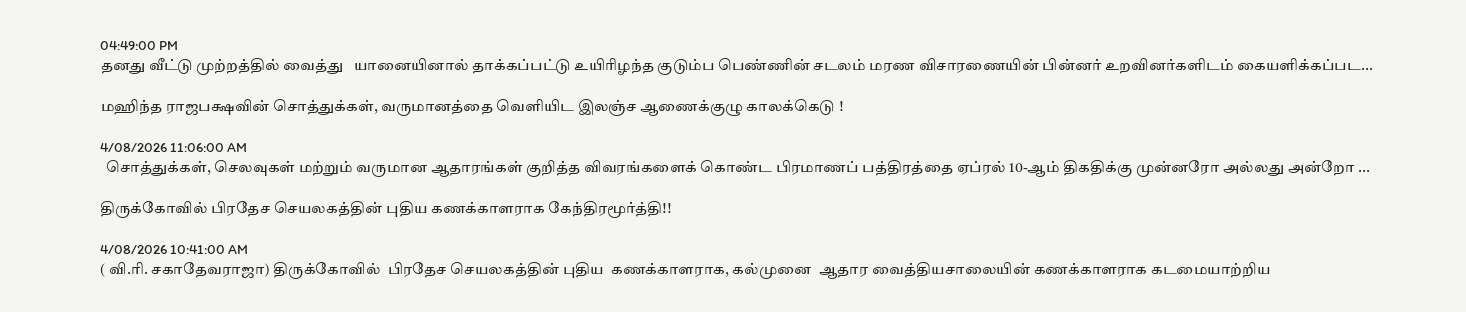04:49:00 PM
தனது வீட்டு முற்றத்தில் வைத்து   யானையினால் தாக்கப்பட்டு உயிரிழந்த குடும்ப பெண்ணின் சடலம் மரண விசாரணையின் பின்னர் உறவினர்களிடம் கையளிக்கப்பட...

மஹிந்த ராஜபக்ஷவின் சொத்துக்கள், வருமானத்தை வெளியிட இலஞ்ச ஆணைக்குழு காலக்கெடு !

4/08/2026 11:06:00 AM
  சொத்துக்கள், செலவுகள் மற்றும் வருமான ஆதாரங்கள் குறித்த விவரங்களைக் கொண்ட பிரமாணப் பத்திரத்தை ஏப்ரல் 10-ஆம் திகதிக்கு முன்னரோ அல்லது அன்றோ ...

திருக்கோவில் பிரதேச செயலகத்தின் புதிய கணக்காளராக கேந்திரமூர்த்தி!!

4/08/2026 10:41:00 AM
( வி.ரி. சகாதேவராஜா) திருக்கோவில்  பிரதேச செயலகத்தின் புதிய  கணக்காளராக, கல்முனை  ஆதார வைத்தியசாலையின் கணக்காளராக கடமையாற்றிய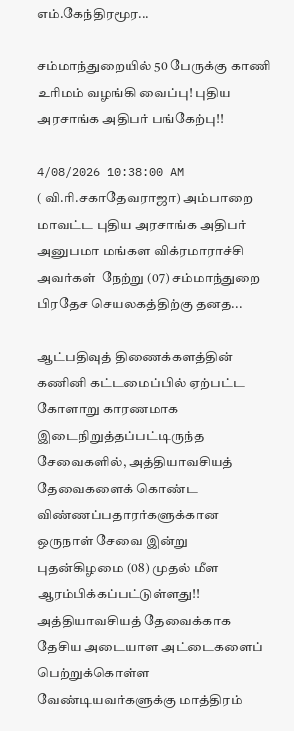எம்.கேந்திரமூர...

சம்மாந்துறையில் 50 பேருக்கு காணி உரிமம் வழங்கி வைப்பு! புதிய அரசாங்க அதிபர் பங்கேற்பு!!

4/08/2026 10:38:00 AM
( வி.ரி.சகாதேவராஜா) அம்பாறை மாவட்ட புதிய அரசாங்க அதிபர் அனுபமா மங்கள விக்ரமாராச்சி அவர்கள்  நேற்று (07) சம்மாந்துறை பிரதேச செயலகத்திற்கு தனத...

ஆட்பதிவுத் திணைக்களத்தின் கணினி கட்டமைப்பில் ஏற்பட்ட கோளாறு காரணமாக இடைநிறுத்தப்பட்டிருந்த சேவைகளில், அத்தியாவசியத் தேவைகளைக் கொண்ட விண்ணப்பதாரர்களுக்கான ஒருநாள் சேவை இன்று புதன்கிழமை (08) முதல் மீள ஆரம்பிக்கப்பட்டுள்ளது!! அத்தியாவசியத் தேவைக்காக தேசிய அடையாள அட்டைகளைப் பெற்றுக்கொள்ள வேண்டியவர்களுக்கு மாத்திரம்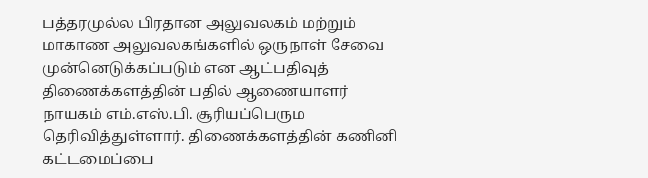பத்தரமுல்ல பிரதான அலுவலகம் மற்றும் மாகாண அலுவலகங்களில் ஒருநாள் சேவை முன்னெடுக்கப்படும் என ஆட்பதிவுத் திணைக்களத்தின் பதில் ஆணையாளர் நாயகம் எம்.எஸ்.பி. சூரியப்பெரும தெரிவித்துள்ளார். திணைக்களத்தின் கணினி கட்டமைப்பை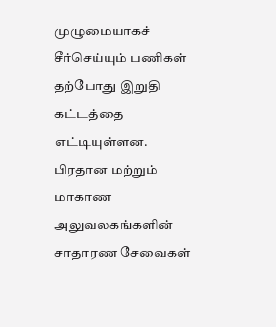முழுமையாகச் சீர்செய்யும் பணிகள் தற்போது இறுதி கட்டத்தை எட்டியுள்ளன. பிரதான மற்றும் மாகாண அலுவலகங்களின் சாதாரண சேவைகள்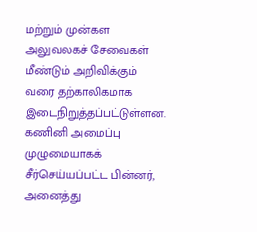மற்றும் முன்கள அலுவலகச் சேவைகள் மீண்டும் அறிவிக்கும் வரை தற்காலிகமாக இடைநிறுத்தப்பட்டுள்ளன. கணினி அமைப்பு முழுமையாகக் சீர்செய்யப்பட்ட பின்னர், அனைத்து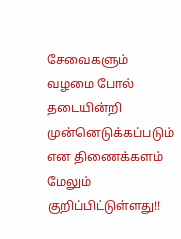சேவைகளும் வழமை போல் தடையின்றி முன்னெடுக்கப்படும் என திணைக்களம் மேலும் குறிப்பிட்டுள்ளது!!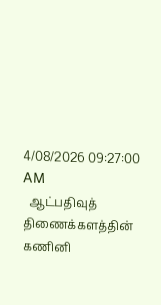4/08/2026 09:27:00 AM
  ஆட்பதிவுத் திணைக்களத்தின் கணினி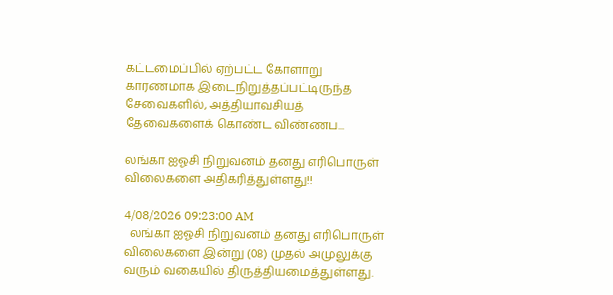கட்டமைப்பில் ஏற்பட்ட கோளாறு காரணமாக இடைநிறுத்தப்பட்டிருந்த சேவைகளில், அத்தியாவசியத் தேவைகளைக் கொண்ட விண்ணப...

லங்கா ஐஓசி நிறுவனம் தனது எரிபொருள் விலைகளை அதிகரித்துள்ளது!!

4/08/2026 09:23:00 AM
  லங்கா ஐஓசி நிறுவனம் தனது எரிபொருள் விலைகளை இன்று (08) முதல் அமுலுக்கு வரும் வகையில் திருத்தியமைத்துள்ளது.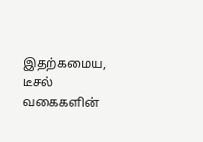இதற்கமைய, டீசல் வகைகளின்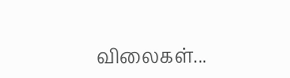விலைகள்...